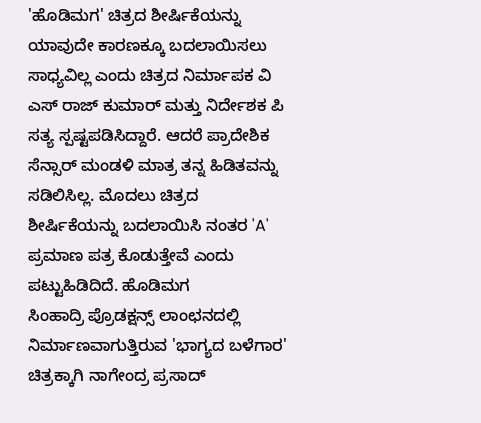'ಹೊಡಿಮಗ' ಚಿತ್ರದ ಶೀರ್ಷಿಕೆಯನ್ನು ಯಾವುದೇ ಕಾರಣಕ್ಕೂ ಬದಲಾಯಿಸಲು ಸಾಧ್ಯವಿಲ್ಲ ಎಂದು ಚಿತ್ರದ ನಿರ್ಮಾಪಕ ವಿ ಎಸ್ ರಾಜ್ ಕುಮಾರ್ ಮತ್ತು ನಿರ್ದೇಶಕ ಪಿ ಸತ್ಯ ಸ್ಪಷ್ಟಪಡಿಸಿದ್ದಾರೆ. ಆದರೆ ಪ್ರಾದೇಶಿಕ ಸೆನ್ಸಾರ್ ಮಂಡಳಿ ಮಾತ್ರ ತನ್ನ ಹಿಡಿತವನ್ನು ಸಡಿಲಿಸಿಲ್ಲ. ಮೊದಲು ಚಿತ್ರದ ಶೀರ್ಷಿಕೆಯನ್ನು ಬದಲಾಯಿಸಿ ನಂತರ 'A' ಪ್ರಮಾಣ ಪತ್ರ ಕೊಡುತ್ತೇವೆ ಎಂದು ಪಟ್ಟುಹಿಡಿದಿದೆ. ಹೊಡಿಮಗ
ಸಿಂಹಾದ್ರಿ ಪ್ರೊಡಕ್ಷನ್ಸ್ ಲಾಂಛನದಲ್ಲಿ ನಿರ್ಮಾಣವಾಗುತ್ತಿರುವ 'ಭಾಗ್ಯದ ಬಳೆಗಾರ' ಚಿತ್ರಕ್ಕಾಗಿ ನಾಗೇಂದ್ರ ಪ್ರಸಾದ್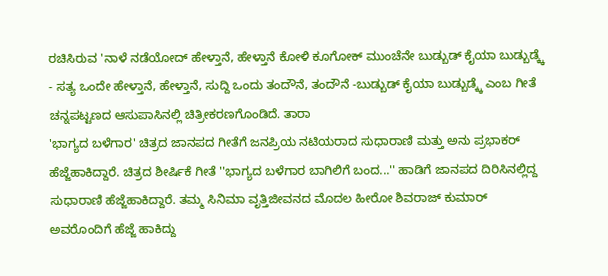ರಚಿಸಿರುವ 'ನಾಳೆ ನಡೆಯೋದ್ ಹೇಳ್ತಾನೆ, ಹೇಳ್ತಾನೆ ಕೋಳಿ ಕೂಗೋಕ್ ಮುಂಚೆನೇ ಬುಡ್ಬುಡ್ ಕೈಯಾ ಬುಡ್ಬುಡ್ಕ್ಕೆ - ಸತ್ಯ ಒಂದೇ ಹೇಳ್ತಾನೆ, ಹೇಳ್ತಾನೆ, ಸುದ್ದಿ ಒಂದು ತಂದೌನೆ, ತಂದೌನೆ -ಬುಡ್ಬುಡ್ ಕೈಯಾ ಬುಡ್ಬುಡ್ಕ್ಕೆ ಎಂಬ ಗೀತೆ ಚನ್ನಪಟ್ಟಣದ ಆಸುಪಾಸಿನಲ್ಲಿ ಚಿತ್ರೀಕರಣಗೊಂಡಿದೆ. ತಾರಾ
'ಭಾಗ್ಯದ ಬಳೆಗಾರ' ಚಿತ್ರದ ಜಾನಪದ ಗೀತೆಗೆ ಜನಪ್ರಿಯ ನಟಿಯರಾದ ಸುಧಾರಾಣಿ ಮತ್ತು ಅನು ಪ್ರಭಾಕರ್ ಹೆಜ್ಜೆಹಾಕಿದ್ದಾರೆ. ಚಿತ್ರದ ಶೀರ್ಷಿಕೆ ಗೀತೆ ''ಭಾಗ್ಯದ ಬಳೆಗಾರ ಬಾಗಿಲಿಗೆ ಬಂದ...'' ಹಾಡಿಗೆ ಜಾನಪದ ದಿರಿಸಿನಲ್ಲಿದ್ದ ಸುಧಾರಾಣಿ ಹೆಜ್ಜೆಹಾಕಿದ್ದಾರೆ. ತಮ್ಮ ಸಿನಿಮಾ ವೃತ್ತಿಜೀವನದ ಮೊದಲ ಹೀರೋ ಶಿವರಾಜ್ ಕುಮಾರ್ ಅವರೊಂದಿಗೆ ಹೆಜ್ಜೆ ಹಾಕಿದ್ದು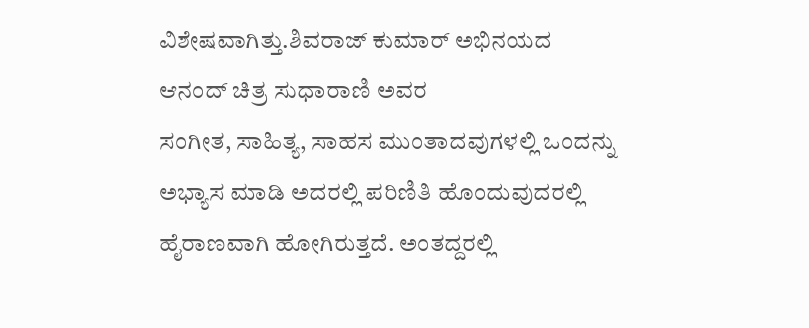ವಿಶೇಷವಾಗಿತ್ತು.ಶಿವರಾಜ್ ಕುಮಾರ್ ಅಭಿನಯದ ಆನಂದ್ ಚಿತ್ರ ಸುಧಾರಾಣಿ ಅವರ
ಸಂಗೀತ, ಸಾಹಿತ್ಯ, ಸಾಹಸ ಮುಂತಾದವುಗಳಲ್ಲಿ ಒಂದನ್ನು ಅಭ್ಯಾಸ ಮಾಡಿ ಅದರಲ್ಲಿ ಪರಿಣಿತಿ ಹೊಂದುವುದರಲ್ಲಿ ಹೈರಾಣವಾಗಿ ಹೋಗಿರುತ್ತದೆ. ಅಂತದ್ದರಲ್ಲಿ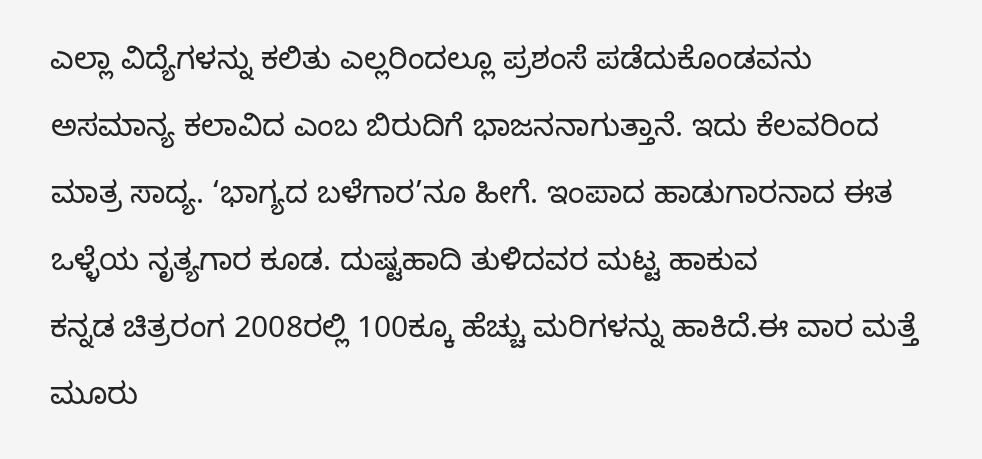ಎಲ್ಲಾ ವಿದ್ಯೆಗಳನ್ನು ಕಲಿತು ಎಲ್ಲರಿಂದಲ್ಲೂ ಪ್ರಶಂಸೆ ಪಡೆದುಕೊಂಡವನು ಅಸಮಾನ್ಯ ಕಲಾವಿದ ಎಂಬ ಬಿರುದಿಗೆ ಭಾಜನನಾಗುತ್ತಾನೆ. ಇದು ಕೆಲವರಿಂದ ಮಾತ್ರ ಸಾದ್ಯ. ‘ಭಾಗ್ಯದ ಬಳೆಗಾರ’ನೂ ಹೀಗೆ. ಇಂಪಾದ ಹಾಡುಗಾರನಾದ ಈತ ಒಳ್ಳೆಯ ನೃತ್ಯಗಾರ ಕೂಡ. ದುಷ್ಟಹಾದಿ ತುಳಿದವರ ಮಟ್ಟ ಹಾಕುವ
ಕನ್ನಡ ಚಿತ್ರರಂಗ 2008ರಲ್ಲಿ 100ಕ್ಕೂ ಹೆಚ್ಚು ಮರಿಗಳನ್ನು ಹಾಕಿದೆ.ಈ ವಾರ ಮತ್ತೆ ಮೂರು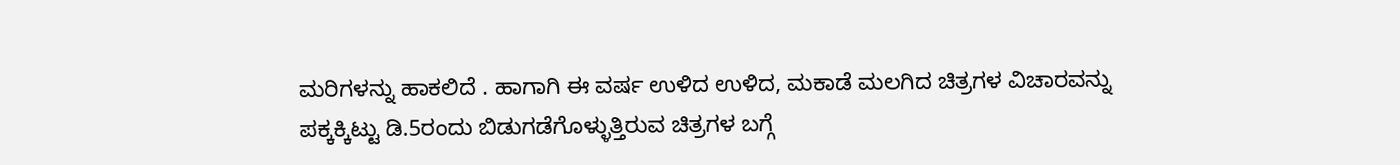ಮರಿಗಳನ್ನು ಹಾಕಲಿದೆ . ಹಾಗಾಗಿ ಈ ವರ್ಷ ಉಳಿದ ಉಳಿದ, ಮಕಾಡೆ ಮಲಗಿದ ಚಿತ್ರಗಳ ವಿಚಾರವನ್ನು ಪಕ್ಕಕ್ಕಿಟ್ಟು ಡಿ.5ರಂದು ಬಿಡುಗಡೆಗೊಳ್ಳುತ್ತಿರುವ ಚಿತ್ರಗಳ ಬಗ್ಗೆ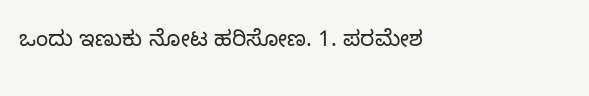ಒಂದು ಇಣುಕು ನೋಟ ಹರಿಸೋಣ. 1. ಪರಮೇಶ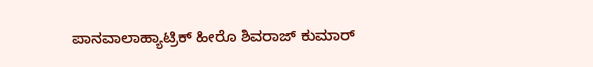ಪಾನವಾಲಾಹ್ಯಾಟ್ರಿಕ್ ಹೀರೊ ಶಿವರಾಜ್ ಕುಮಾರ್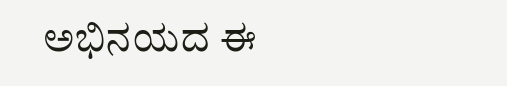ಅಭಿನಯದ ಈ